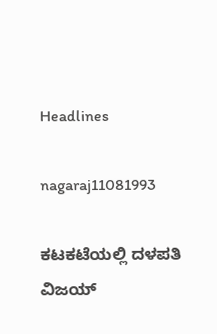Headlines

nagaraj11081993

ಕಟಕಟೆಯಲ್ಲಿ ದಳಪತಿ ವಿಜಯ್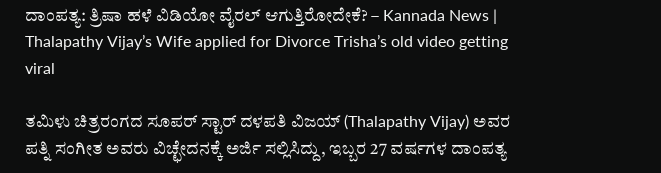ದಾಂಪತ್ಯ: ತ್ರಿಷಾ ಹಳೆ ವಿಡಿಯೋ ವೈರಲ್ ಆಗುತ್ತಿರೋದೇಕೆ? – Kannada News | Thalapathy Vijay’s Wife applied for Divorce Trisha’s old video getting viral

ತಮಿಳು ಚಿತ್ರರಂಗದ ಸೂಪರ್ ಸ್ಟಾರ್ ದಳಪತಿ ವಿಜಯ್ (Thalapathy Vijay) ಅವರ ಪತ್ನಿ ಸಂಗೀತ ಅವರು ವಿಚ್ಛೇದನಕ್ಕೆ ಅರ್ಜಿ ಸಲ್ಲಿಸಿದ್ದು, ಇಬ್ಬರ 27 ವರ್ಷಗಳ ದಾಂಪತ್ಯ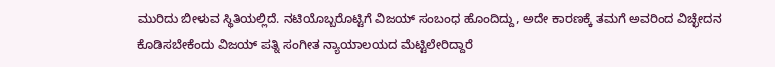ಮುರಿದು ಬೀಳುವ ಸ್ಥಿತಿಯಲ್ಲಿದೆ. ನಟಿಯೊಬ್ಬರೊಟ್ಟಿಗೆ ವಿಜಯ್ ಸಂಬಂಧ ಹೊಂದಿದ್ದು, ಅದೇ ಕಾರಣಕ್ಕೆ ತಮಗೆ ಅವರಿಂದ ವಿಚ್ಛೇದನ ಕೊಡಿಸಬೇಕೆಂದು ವಿಜಯ್ ಪತ್ನಿ ಸಂಗೀತ ನ್ಯಾಯಾಲಯದ ಮೆಟ್ಟಿಲೇರಿದ್ದಾರೆ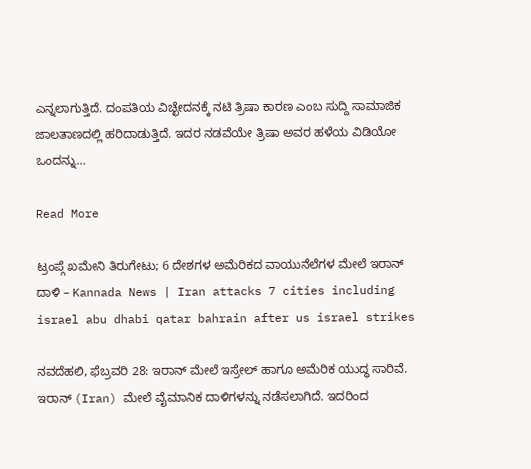ಎನ್ನಲಾಗುತ್ತಿದೆ. ದಂಪತಿಯ ವಿಚ್ಛೇದನಕ್ಕೆ ನಟಿ ತ್ರಿಷಾ ಕಾರಣ ಎಂಬ ಸುದ್ದಿ ಸಾಮಾಜಿಕ ಜಾಲತಾಣದಲ್ಲಿ ಹರಿದಾಡುತ್ತಿದೆ. ಇದರ ನಡವೆಯೇ ತ್ರಿಷಾ ಅವರ ಹಳೆಯ ವಿಡಿಯೋ ಒಂದನ್ನು…

Read More

ಟ್ರಂಪ್ಗೆ ಖಮೇನಿ ತಿರುಗೇಟು; 6 ದೇಶಗಳ ಅಮೆರಿಕದ ವಾಯುನೆಲೆಗಳ ಮೇಲೆ ಇರಾನ್ ದಾಳಿ – Kannada News | Iran attacks 7 cities including israel abu dhabi qatar bahrain after us israel strikes

ನವದೆಹಲಿ, ಫೆಬ್ರವರಿ 28: ಇರಾನ್ ಮೇಲೆ ಇಸ್ರೇಲ್ ಹಾಗೂ ಅಮೆರಿಕ ಯುದ್ಧ ಸಾರಿವೆ. ಇರಾನ್ (Iran) ಮೇಲೆ ವೈಮಾನಿಕ ದಾಳಿಗಳನ್ನು ನಡೆಸಲಾಗಿದೆ. ಇದರಿಂದ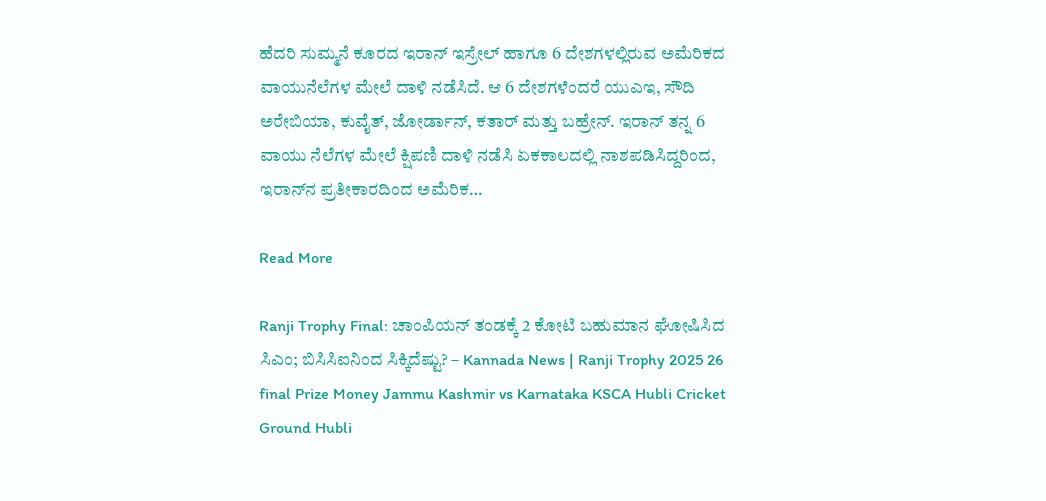ಹೆದರಿ ಸುಮ್ಮನೆ ಕೂರದ ಇರಾನ್ ಇಸ್ರೇಲ್ ಹಾಗೂ 6 ದೇಶಗಳಲ್ಲಿರುವ ಅಮೆರಿಕದ ವಾಯುನೆಲೆಗಳ ಮೇಲೆ ದಾಳಿ ನಡೆಸಿದೆ. ಆ 6 ದೇಶಗಳೆಂದರೆ ಯುಎಇ, ಸೌದಿ ಅರೇಬಿಯಾ, ಕುವೈತ್, ಜೋರ್ಡಾನ್, ಕತಾರ್ ಮತ್ತು ಬಹ್ರೇನ್. ಇರಾನ್ ತನ್ನ 6 ವಾಯು ನೆಲೆಗಳ ಮೇಲೆ ಕ್ಷಿಪಣಿ ದಾಳಿ ನಡೆಸಿ ಏಕಕಾಲದಲ್ಲಿ ನಾಶಪಡಿಸಿದ್ದರಿಂದ, ಇರಾನ್‌ನ ಪ್ರತೀಕಾರದಿಂದ ಅಮೆರಿಕ…

Read More

Ranji Trophy Final: ಚಾಂಪಿಯನ್ ತಂಡಕ್ಕೆ 2 ಕೋಟಿ ಬಹುಮಾನ ಘೋಷಿಸಿದ ಸಿಎಂ; ಬಿಸಿಸಿಐನಿಂದ ಸಿಕ್ಕಿದೆಷ್ಟು? – Kannada News | Ranji Trophy 2025 26 final Prize Money Jammu Kashmir vs Karnataka KSCA Hubli Cricket Ground Hubli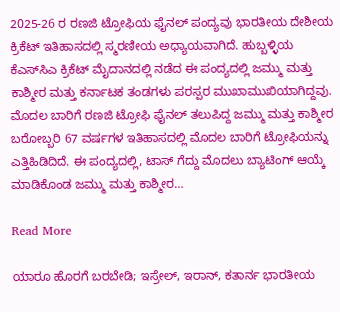2025-26 ರ ರಣಜಿ ಟ್ರೋಫಿಯ ಫೈನಲ್ ಪಂದ್ಯವು ಭಾರತೀಯ ದೇಶೀಯ ಕ್ರಿಕೆಟ್ ಇತಿಹಾಸದಲ್ಲಿ ಸ್ಮರಣೀಯ ಅಧ್ಯಾಯವಾಗಿದೆ. ಹುಬ್ಬಳ್ಳಿಯ ಕೆಎಸ್‌ಸಿಎ ಕ್ರಿಕೆಟ್ ಮೈದಾನದಲ್ಲಿ ನಡೆದ ಈ ಪಂದ್ಯದಲ್ಲಿ ಜಮ್ಮು ಮತ್ತು ಕಾಶ್ಮೀರ ಮತ್ತು ಕರ್ನಾಟಕ ತಂಡಗಳು ಪರಸ್ಪರ ಮುಖಾಮುಖಿಯಾಗಿದ್ದವು. ಮೊದಲ ಬಾರಿಗೆ ರಣಜಿ ಟ್ರೋಫಿ ಫೈನಲ್ ತಲುಪಿದ್ದ ಜಮ್ಮು ಮತ್ತು ಕಾಶ್ಮೀರ ಬರೋಬ್ಬರಿ 67 ವರ್ಷಗಳ ಇತಿಹಾಸದಲ್ಲಿ ಮೊದಲ ಬಾರಿಗೆ ಟ್ರೋಫಿಯನ್ನು ಎತ್ತಿಹಿಡಿದಿದೆ. ಈ ಪಂದ್ಯದಲ್ಲಿ, ಟಾಸ್ ಗೆದ್ದು ಮೊದಲು ಬ್ಯಾಟಿಂಗ್ ಆಯ್ಕೆ ಮಾಡಿಕೊಂಡ ಜಮ್ಮು ಮತ್ತು ಕಾಶ್ಮೀರ…

Read More

ಯಾರೂ ಹೊರಗೆ ಬರಬೇಡಿ; ಇಸ್ರೇಲ್, ಇರಾನ್, ಕತಾರ್ನ ಭಾರತೀಯ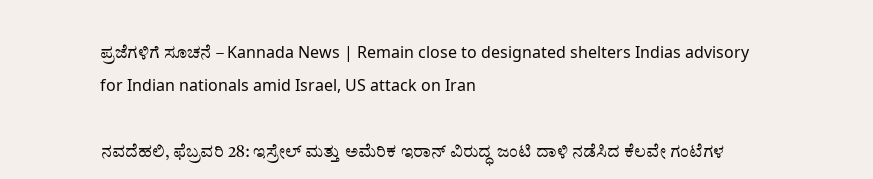ಪ್ರಜೆಗಳಿಗೆ ಸೂಚನೆ – Kannada News | Remain close to designated shelters Indias advisory for Indian nationals amid Israel, US attack on Iran

ನವದೆಹಲಿ, ಫೆಬ್ರವರಿ 28: ಇಸ್ರೇಲ್ ಮತ್ತು ಅಮೆರಿಕ ಇರಾನ್ ವಿರುದ್ಧ ಜಂಟಿ ದಾಳಿ ನಡೆಸಿದ ಕೆಲವೇ ಗಂಟೆಗಳ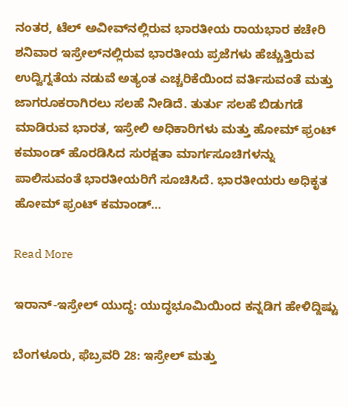ನಂತರ, ಟೆಲ್ ಅವೀವ್‌ನಲ್ಲಿರುವ ಭಾರತೀಯ ರಾಯಭಾರ ಕಚೇರಿ ಶನಿವಾರ ಇಸ್ರೇಲ್‌ನಲ್ಲಿರುವ ಭಾರತೀಯ ಪ್ರಜೆಗಳು ಹೆಚ್ಚುತ್ತಿರುವ ಉದ್ವಿಗ್ನತೆಯ ನಡುವೆ ಅತ್ಯಂತ ಎಚ್ಚರಿಕೆಯಿಂದ ವರ್ತಿಸುವಂತೆ ಮತ್ತು ಜಾಗರೂಕರಾಗಿರಲು ಸಲಹೆ ನೀಡಿದೆ. ತುರ್ತು ಸಲಹೆ ಬಿಡುಗಡೆ ಮಾಡಿರುವ ಭಾರತ, ಇಸ್ರೇಲಿ ಅಧಿಕಾರಿಗಳು ಮತ್ತು ಹೋಮ್ ಫ್ರಂಟ್ ಕಮಾಂಡ್ ಹೊರಡಿಸಿದ ಸುರಕ್ಷತಾ ಮಾರ್ಗಸೂಚಿಗಳನ್ನು ಪಾಲಿಸುವಂತೆ ಭಾರತೀಯರಿಗೆ ಸೂಚಿಸಿದೆ. ಭಾರತೀಯರು ಅಧಿಕೃತ ಹೋಮ್ ಫ್ರಂಟ್ ಕಮಾಂಡ್…

Read More

ಇರಾನ್-ಇಸ್ರೇಲ್ ಯುದ್ಧ: ಯುದ್ಧಭೂಮಿಯಿಂದ ಕನ್ನಡಿಗ ಹೇಳಿದ್ದಿಷ್ಟು

ಬೆಂಗಳೂರು, ಫೆಬ್ರವರಿ 28: ಇಸ್ರೇಲ್ ಮತ್ತು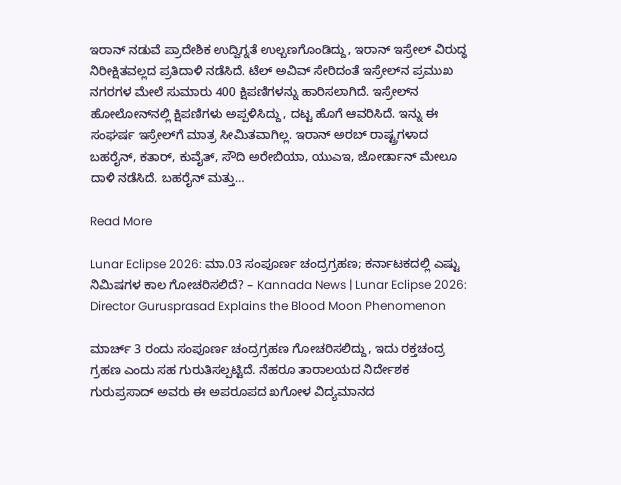ಇರಾನ್ ನಡುವೆ ಪ್ರಾದೇಶಿಕ ಉದ್ವಿಗ್ನತೆ ಉಲ್ಬಣಗೊಂಡಿದ್ದು, ಇರಾನ್ ಇಸ್ರೇಲ್ ವಿರುದ್ಧ ನಿರೀಕ್ಷಿತವಲ್ಲದ ಪ್ರತಿದಾಳಿ ನಡೆಸಿದೆ. ಟೆಲ್ ಅವಿವ್ ಸೇರಿದಂತೆ ಇಸ್ರೇಲ್‌ನ ಪ್ರಮುಖ ನಗರಗಳ ಮೇಲೆ ಸುಮಾರು 400 ಕ್ಷಿಪಣಿಗಳನ್ನು ಹಾರಿಸಲಾಗಿದೆ. ಇಸ್ರೇಲ್‌ನ ಹೋಲೋನ್‌ನಲ್ಲಿ ಕ್ಷಿಪಣಿಗಳು ಅಪ್ಪಳಿಸಿದ್ದು, ದಟ್ಟ ಹೊಗೆ ಆವರಿಸಿದೆ. ಇನ್ನು ಈ ಸಂಘರ್ಷ ಇಸ್ರೇಲ್‌ಗೆ ಮಾತ್ರ ಸೀಮಿತವಾಗಿಲ್ಲ. ಇರಾನ್ ಅರಬ್ ರಾಷ್ಟ್ರಗಳಾದ ಬಹರೈನ್, ಕತಾರ್, ಕುವೈತ್, ಸೌದಿ ಅರೇಬಿಯಾ, ಯುಎಇ, ಜೋರ್ಡಾನ್ ಮೇಲೂ ದಾಳಿ ನಡೆಸಿದೆ. ಬಹರೈನ್ ಮತ್ತು…

Read More

Lunar Eclipse 2026: ಮಾ.03 ಸಂಪೂರ್ಣ ಚಂದ್ರಗ್ರಹಣ; ಕರ್ನಾಟಕದಲ್ಲಿ ಎಷ್ಟು ನಿಮಿಷಗಳ ಕಾಲ ಗೋಚರಿಸಲಿದೆ? – Kannada News | Lunar Eclipse 2026: Director Gurusprasad Explains the Blood Moon Phenomenon

ಮಾರ್ಚ್ 3 ರಂದು ಸಂಪೂರ್ಣ ಚಂದ್ರಗ್ರಹಣ ಗೋಚರಿಸಲಿದ್ದು, ಇದು ರಕ್ತಚಂದ್ರ ಗ್ರಹಣ ಎಂದು ಸಹ ಗುರುತಿಸಲ್ಪಟ್ಟಿದೆ. ನೆಹರೂ ತಾರಾಲಯದ ನಿರ್ದೇಶಕ ಗುರುಪ್ರಸಾದ್ ಅವರು ಈ ಅಪರೂಪದ ಖಗೋಳ ವಿದ್ಯಮಾನದ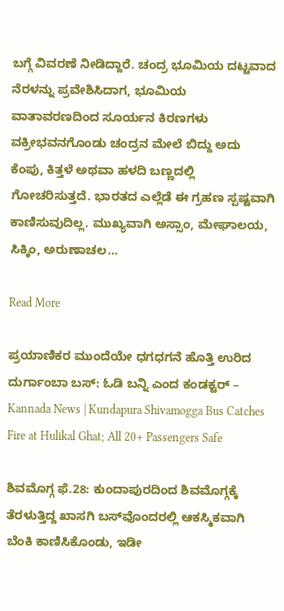ಬಗ್ಗೆ ವಿವರಣೆ ನೀಡಿದ್ದಾರೆ. ಚಂದ್ರ ಭೂಮಿಯ ದಟ್ಟವಾದ ನೆರಳನ್ನು ಪ್ರವೇಶಿಸಿದಾಗ, ಭೂಮಿಯ ವಾತಾವರಣದಿಂದ ಸೂರ್ಯನ ಕಿರಣಗಳು ವಕ್ರೀಭವನಗೊಂಡು ಚಂದ್ರನ ಮೇಲೆ ಬಿದ್ದು ಅದು ಕೆಂಪು, ಕಿತ್ತಳೆ ಅಥವಾ ಹಳದಿ ಬಣ್ಣದಲ್ಲಿ ಗೋಚರಿಸುತ್ತದೆ. ಭಾರತದ ಎಲ್ಲೆಡೆ ಈ ಗ್ರಹಣ ಸ್ಪಷ್ಟವಾಗಿ ಕಾಣಿಸುವುದಿಲ್ಲ. ಮುಖ್ಯವಾಗಿ ಅಸ್ಸಾಂ, ಮೇಘಾಲಯ, ಸಿಕ್ಕಿಂ, ಅರುಣಾಚಲ…

Read More

ಪ್ರಯಾಣಿಕರ ಮುಂದೆಯೇ ಧಗಧಗನೆ ಹೊತ್ತಿ ಉರಿದ ದುರ್ಗಾಂಬಾ ಬಸ್: ಓಡಿ ಬನ್ನಿ ಎಂದ ಕಂಡಕ್ಟರ್ – Kannada News | Kundapura Shivamogga Bus Catches Fire at Hulikal Ghat; All 20+ Passengers Safe

ಶಿವಮೊಗ್ಗ ಫೆ.28: ಕುಂದಾಪುರದಿಂದ ಶಿವಮೊಗ್ಗಕ್ಕೆ ತೆರಳುತ್ತಿದ್ದ ಖಾಸಗಿ ಬಸ್‌ವೊಂದರಲ್ಲಿ ಆಕಸ್ಮಿಕವಾಗಿ ಬೆಂಕಿ ಕಾಣಿಸಿಕೊಂಡು, ಇಡೀ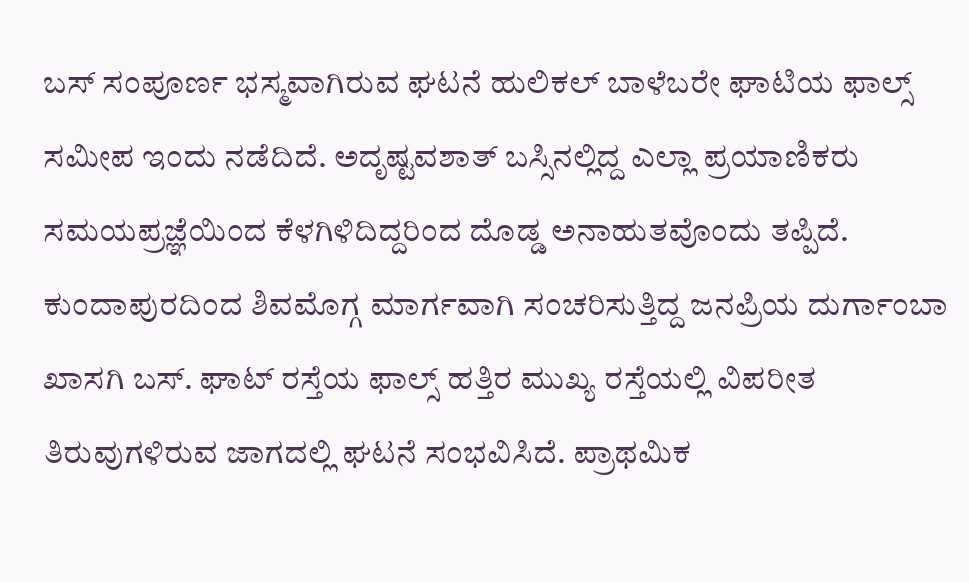ಬಸ್ ಸಂಪೂರ್ಣ ಭಸ್ಮವಾಗಿರುವ ಘಟನೆ ಹುಲಿಕಲ್ ಬಾಳೆಬರೇ ಘಾಟಿಯ ಫಾಲ್ಸ್ ಸಮೀಪ ಇಂದು ನಡೆದಿದೆ. ಅದೃಷ್ಟವಶಾತ್ ಬಸ್ಸಿನಲ್ಲಿದ್ದ ಎಲ್ಲಾ ಪ್ರಯಾಣಿಕರು ಸಮಯಪ್ರಜ್ಞೆಯಿಂದ ಕೆಳಗಿಳಿದಿದ್ದರಿಂದ ದೊಡ್ಡ ಅನಾಹುತವೊಂದು ತಪ್ಪಿದೆ. ಕುಂದಾಪುರದಿಂದ ಶಿವಮೊಗ್ಗ ಮಾರ್ಗವಾಗಿ ಸಂಚರಿಸುತ್ತಿದ್ದ ಜನಪ್ರಿಯ ದುರ್ಗಾಂಬಾ ಖಾಸಗಿ ಬಸ್. ಘಾಟ್ ರಸ್ತೆಯ ಫಾಲ್ಸ್ ಹತ್ತಿರ ಮುಖ್ಯ ರಸ್ತೆಯಲ್ಲಿ ವಿಪರೀತ ತಿರುವುಗಳಿರುವ ಜಾಗದಲ್ಲಿ ಘಟನೆ ಸಂಭವಿಸಿದೆ. ಪ್ರಾಥಮಿಕ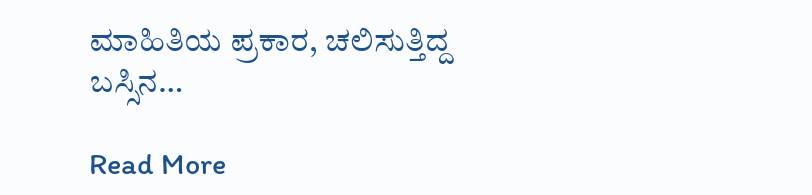ಮಾಹಿತಿಯ ಪ್ರಕಾರ, ಚಲಿಸುತ್ತಿದ್ದ ಬಸ್ಸಿನ…

Read More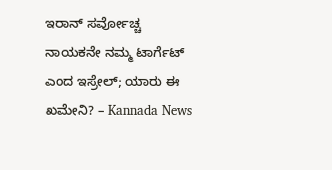ಇರಾನ್ ಸರ್ವೋಚ್ಚ ನಾಯಕನೇ ನಮ್ಮ ಟಾರ್ಗೆಟ್ ಎಂದ ಇಸ್ರೇಲ್; ಯಾರು ಈ ಖಮೇನಿ? – Kannada News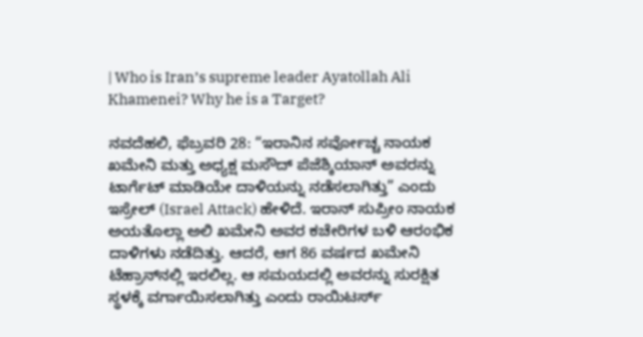| Who is Iran’s supreme leader Ayatollah Ali Khamenei? Why he is a Target?

ನವದೆಹಲಿ, ಫೆಬ್ರವರಿ 28: “ಇರಾನಿನ ಸರ್ವೋಚ್ಚ ನಾಯಕ ಖಮೇನಿ ಮತ್ತು ಅಧ್ಯಕ್ಷ ಮಸೌದ್ ಪೆಜೆಶ್ಕಿಯಾನ್ ಅವರನ್ನು ಟಾರ್ಗೆಟ್ ಮಾಡಿಯೇ ದಾಳಿಯನ್ನು ನಡೆಸಲಾಗಿತ್ತು” ಎಂದು ಇಸ್ರೇಲ್ (Israel Attack) ಹೇಳಿದೆ. ಇರಾನ್ ಸುಪ್ರೀಂ ನಾಯಕ ಅಯತೊಲ್ಲಾ ಅಲಿ ಖಮೇನಿ ಅವರ ಕಚೇರಿಗಳ ಬಳಿ ಆರಂಭಿಕ ದಾಳಿಗಳು ನಡೆದಿತ್ತು. ಆದರೆ, ಆಗ 86 ವರ್ಷದ ಖಮೇನಿ ಟೆಹ್ರಾನ್‌ನಲ್ಲಿ ಇರಲಿಲ್ಲ. ಆ ಸಮಯದಲ್ಲಿ ಅವರನ್ನು ಸುರಕ್ಷಿತ ಸ್ಥಳಕ್ಕೆ ವರ್ಗಾಯಿಸಲಾಗಿತ್ತು ಎಂದು ರಾಯಿಟರ್ಸ್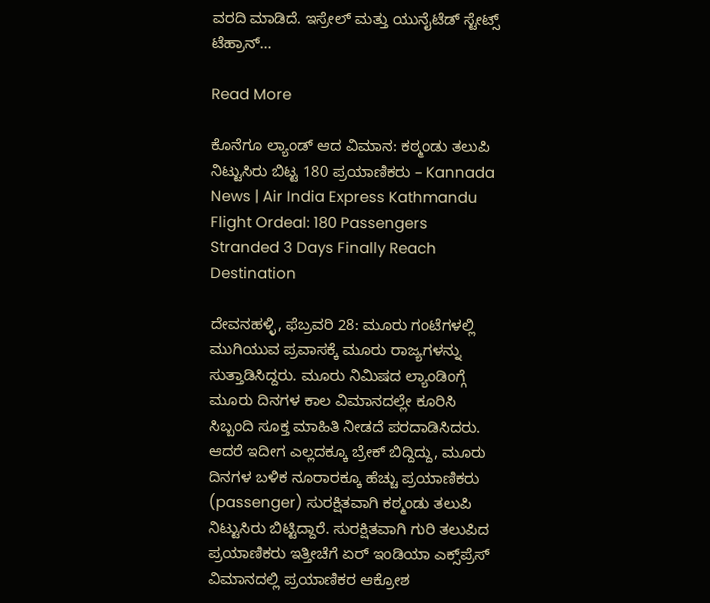ವರದಿ ಮಾಡಿದೆ. ಇಸ್ರೇಲ್ ಮತ್ತು ಯುನೈಟೆಡ್ ಸ್ಟೇಟ್ಸ್ ಟೆಹ್ರಾನ್…

Read More

ಕೊನೆಗೂ ಲ್ಯಾಂಡ್ ಆದ ವಿಮಾನ: ಕಠ್ಮಂಡು ತಲುಪಿ ನಿಟ್ಟುಸಿರು ಬಿಟ್ಟ 180 ಪ್ರಯಾಣಿಕರು – Kannada News | Air India Express Kathmandu Flight Ordeal: 180 Passengers Stranded 3 Days Finally Reach Destination

ದೇವನಹಳ್ಳಿ, ಫೆಬ್ರವರಿ 28: ಮೂರು ಗಂಟೆಗಳಲ್ಲಿ ಮುಗಿಯುವ ಪ್ರವಾಸಕ್ಕೆ ಮೂರು ರಾಜ್ಯಗಳನ್ನು ಸುತ್ತಾಡಿಸಿದ್ದರು. ಮೂರು ನಿಮಿಷದ ಲ್ಯಾಂಡಿಂಗ್ಗೆ ಮೂರು ದಿನಗಳ ಕಾಲ ವಿಮಾನದಲ್ಲೇ ಕೂರಿಸಿ ಸಿಬ್ಬಂದಿ ಸೂಕ್ತ ಮಾಹಿತಿ ನೀಡದೆ ಪರದಾಡಿಸಿದರು. ಆದರೆ ಇದೀಗ ಎಲ್ಲದಕ್ಕೂ ಬ್ರೇಕ್ ಬಿದ್ದಿದ್ದು, ಮೂರು ದಿನಗಳ ಬಳಿಕ ನೂರಾರಕ್ಕೂ ಹೆಚ್ಚು ಪ್ರಯಾಣಿಕರು (passenger) ಸುರಕ್ಷಿತವಾಗಿ ಕಠ್ಮಂಡು ತಲುಪಿ ನಿಟ್ಟುಸಿರು ಬಿಟ್ಟಿದ್ದಾರೆ. ಸುರಕ್ಷಿತವಾಗಿ ಗುರಿ ತಲುಪಿದ ಪ್ರಯಾಣಿಕರು ಇತ್ತೀಚೆಗೆ ಏರ್ ಇಂಡಿಯಾ ಎಕ್ಸ್‌ಪ್ರೆಸ್ ವಿಮಾನದಲ್ಲಿ ಪ್ರಯಾಣಿಕರ ಆಕ್ರೋಶ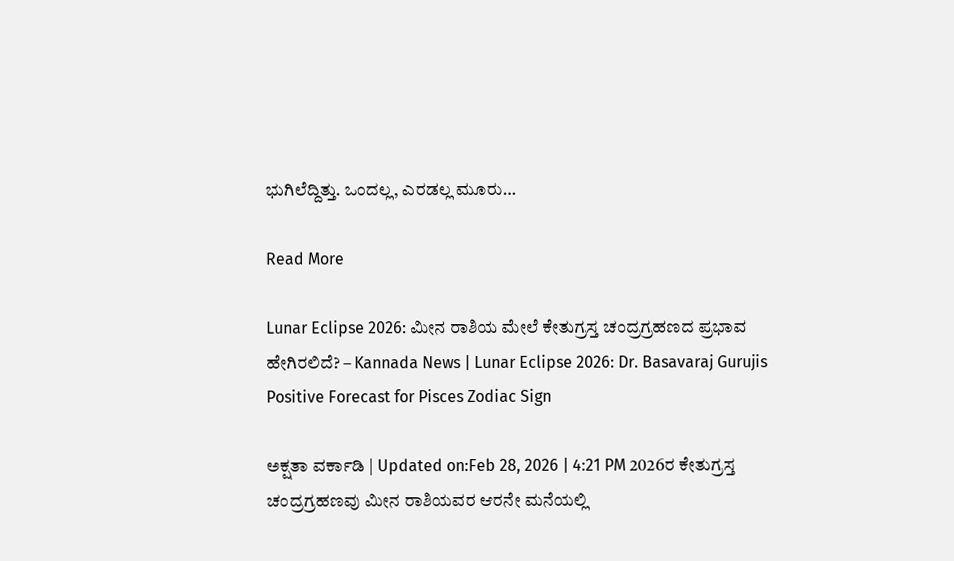ಭುಗಿಲೆದ್ದಿತ್ತು. ಒಂದಲ್ಲ, ಎರಡಲ್ಲ ಮೂರು…

Read More

Lunar Eclipse 2026: ಮೀನ ರಾಶಿಯ ಮೇಲೆ ಕೇತುಗ್ರಸ್ತ ಚಂದ್ರಗ್ರಹಣದ ಪ್ರಭಾವ ಹೇಗಿರಲಿದೆ? – Kannada News | Lunar Eclipse 2026: Dr. Basavaraj Gurujis Positive Forecast for Pisces Zodiac Sign

ಅಕ್ಷತಾ ವರ್ಕಾಡಿ | Updated on:Feb 28, 2026 | 4:21 PM 2026ರ ಕೇತುಗ್ರಸ್ತ ಚಂದ್ರಗ್ರಹಣವು ಮೀನ ರಾಶಿಯವರ ಆರನೇ ಮನೆಯಲ್ಲಿ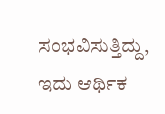ಸಂಭವಿಸುತ್ತಿದ್ದು, ಇದು ಆರ್ಥಿಕ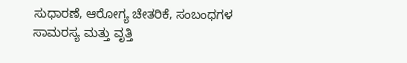ಸುಧಾರಣೆ, ಆರೋಗ್ಯ ಚೇತರಿಕೆ, ಸಂಬಂಧಗಳ ಸಾಮರಸ್ಯ ಮತ್ತು ವೃತ್ತಿ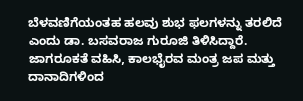ಬೆಳವಣಿಗೆಯಂತಹ ಹಲವು ಶುಭ ಫಲಗಳನ್ನು ತರಲಿದೆ ಎಂದು ಡಾ. ಬಸವರಾಜ ಗುರೂಜಿ ತಿಳಿಸಿದ್ದಾರೆ. ಜಾಗರೂಕತೆ ವಹಿಸಿ, ಕಾಲಭೈರವ ಮಂತ್ರ ಜಪ ಮತ್ತು ದಾನಾದಿಗಳಿಂದ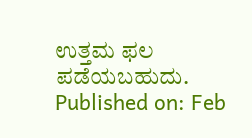ಉತ್ತಮ ಫಲ ಪಡೆಯಬಹುದು. Published on: Feb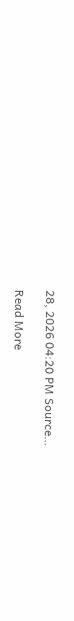28, 2026 04:20 PM Source…

Read More